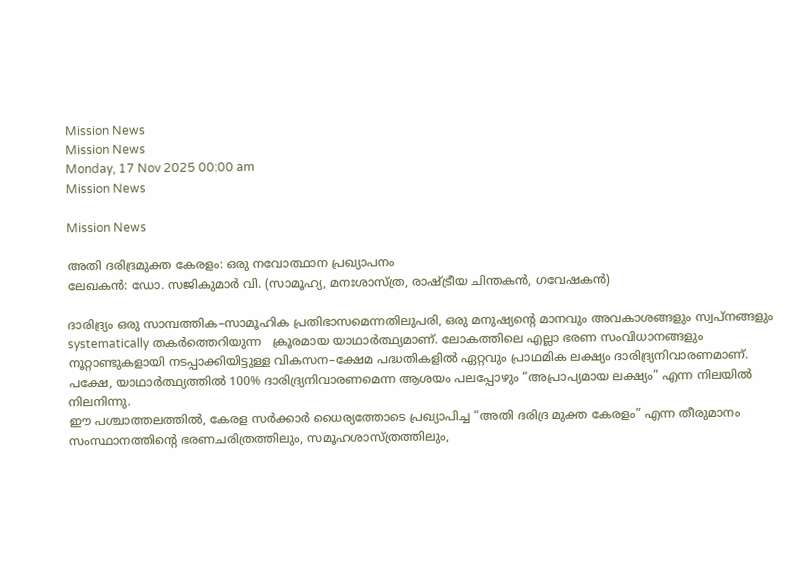Mission News
Mission News
Monday, 17 Nov 2025 00:00 am
Mission News

Mission News

അതി ദരിദ്രമുക്ത കേരളം: ഒരു നവോത്ഥാന പ്രഖ്യാപനം
ലേഖകൻ: ഡോ. സജികുമാർ വി. (സാമൂഹ്യ, മനഃശാസ്ത്ര, രാഷ്ട്രീയ ചിന്തകൻ, ഗവേഷകൻ)

ദാരിദ്ര്യം ഒരു സാമ്പത്തിക–സാമൂഹിക പ്രതിഭാസമെന്നതിലുപരി, ഒരു മനുഷ്യന്റെ മാനവും അവകാശങ്ങളും സ്വപ്നങ്ങളും systematically തകർത്തെറിയുന്ന   ക്രൂരമായ യാഥാർത്ഥ്യമാണ്. ലോകത്തിലെ എല്ലാ ഭരണ സംവിധാനങ്ങളും നൂറ്റാണ്ടുകളായി നടപ്പാക്കിയിട്ടുള്ള വികസന–ക്ഷേമ പദ്ധതികളിൽ ഏറ്റവും പ്രാഥമിക ലക്ഷ്യം ദാരിദ്ര്യനിവാരണമാണ്. പക്ഷേ, യാഥാർത്ഥ്യത്തിൽ 100% ദാരിദ്ര്യനിവാരണമെന്ന ആശയം പലപ്പോഴും “അപ്രാപ്യമായ ലക്ഷ്യം” എന്ന നിലയിൽ നിലനിന്നു.
ഈ പശ്ചാത്തലത്തിൽ, കേരള സർക്കാർ ധൈര്യത്തോടെ പ്രഖ്യാപിച്ച “അതി ദരിദ്ര മുക്ത കേരളം” എന്ന തീരുമാനം സംസ്ഥാനത്തിന്റെ ഭരണചരിത്രത്തിലും, സമൂഹശാസ്ത്രത്തിലും,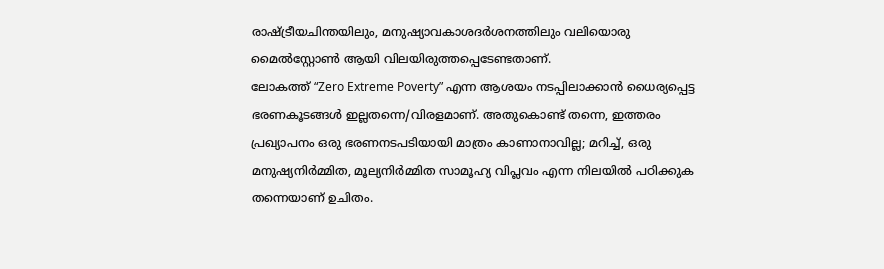രാഷ്ട്രീയചിന്തയിലും, മനുഷ്യാവകാശദർശനത്തിലും വലിയൊരു മൈൽസ്റ്റോൺ ആയി വിലയിരുത്തപ്പെടേണ്ടതാണ്.
ലോകത്ത് “Zero Extreme Poverty” എന്ന ആശയം നടപ്പിലാക്കാൻ ധൈര്യപ്പെട്ട ഭരണകൂടങ്ങൾ ഇല്ലതന്നെ/വിരളമാണ്. അതുകൊണ്ട് തന്നെ, ഇത്തരം പ്രഖ്യാപനം ഒരു ഭരണനടപടിയായി മാത്രം കാണാനാവില്ല; മറിച്ച്, ഒരു മനുഷ്യനിർമ്മിത, മൂല്യനിർമ്മിത സാമൂഹ്യ വിപ്ലവം എന്ന നിലയിൽ പഠിക്കുക തന്നെയാണ് ഉചിതം.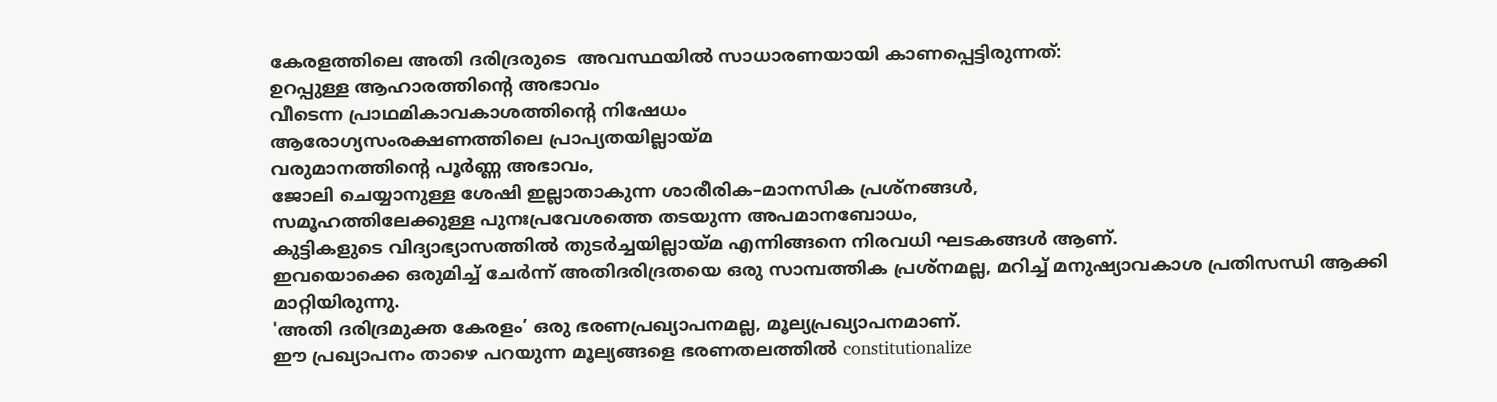കേരളത്തിലെ അതി ദരിദ്രരുടെ  അവസ്ഥയിൽ സാധാരണയായി കാണപ്പെട്ടിരുന്നത്:
ഉറപ്പുള്ള ആഹാരത്തിന്റെ അഭാവം
വീടെന്ന പ്രാഥമികാവകാശത്തിന്റെ നിഷേധം
ആരോഗ്യസംരക്ഷണത്തിലെ പ്രാപ്യതയില്ലായ്മ
വരുമാനത്തിന്റെ പൂർണ്ണ അഭാവം,
ജോലി ചെയ്യാനുള്ള ശേഷി ഇല്ലാതാകുന്ന ശാരീരിക–മാനസിക പ്രശ്നങ്ങൾ,
സമൂഹത്തിലേക്കുള്ള പുനഃപ്രവേശത്തെ തടയുന്ന അപമാനബോധം,
കുട്ടികളുടെ വിദ്യാഭ്യാസത്തിൽ തുടർച്ചയില്ലായ്മ എന്നിങ്ങനെ നിരവധി ഘടകങ്ങൾ ആണ്.
ഇവയൊക്കെ ഒരുമിച്ച് ചേർന്ന് അതിദരിദ്രതയെ ഒരു സാമ്പത്തിക പ്രശ്നമല്ല, മറിച്ച് മനുഷ്യാവകാശ പ്രതിസന്ധി ആക്കി മാറ്റിയിരുന്നു.
'അതി ദരിദ്രമുക്ത കേരളം’ ഒരു ഭരണപ്രഖ്യാപനമല്ല, മൂല്യപ്രഖ്യാപനമാണ്.
ഈ പ്രഖ്യാപനം താഴെ പറയുന്ന മൂല്യങ്ങളെ ഭരണതലത്തിൽ constitutionalize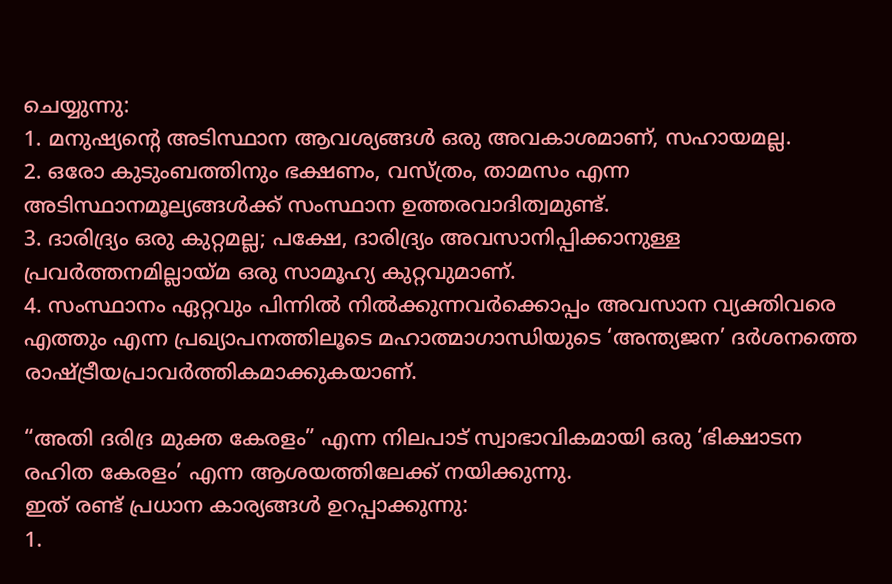ചെയ്യുന്നു:
1. മനുഷ്യന്റെ അടിസ്ഥാന ആവശ്യങ്ങൾ ഒരു അവകാശമാണ്, സഹായമല്ല.
2. ഒരോ കുടുംബത്തിനും ഭക്ഷണം, വസ്ത്രം, താമസം എന്ന അടിസ്ഥാനമൂല്യങ്ങൾക്ക് സംസ്ഥാന ഉത്തരവാദിത്വമുണ്ട്.
3. ദാരിദ്ര്യം ഒരു കുറ്റമല്ല; പക്ഷേ, ദാരിദ്ര്യം അവസാനിപ്പിക്കാനുള്ള പ്രവർത്തനമില്ലായ്മ ഒരു സാമൂഹ്യ കുറ്റവുമാണ്.
4. സംസ്ഥാനം ഏറ്റവും പിന്നിൽ നിൽക്കുന്നവർക്കൊപ്പം അവസാന വ്യക്തിവരെ എത്തും എന്ന പ്രഖ്യാപനത്തിലൂടെ മഹാത്മാഗാന്ധിയുടെ ‘അന്ത്യജന’ ദർശനത്തെ രാഷ്ട്രീയപ്രാവർത്തികമാക്കുകയാണ്.

“അതി ദരിദ്ര മുക്ത കേരളം” എന്ന നിലപാട് സ്വാഭാവികമായി ഒരു ‘ഭിക്ഷാടന രഹിത കേരളം’ എന്ന ആശയത്തിലേക്ക് നയിക്കുന്നു.
ഇത് രണ്ട് പ്രധാന കാര്യങ്ങൾ ഉറപ്പാക്കുന്നു:
1.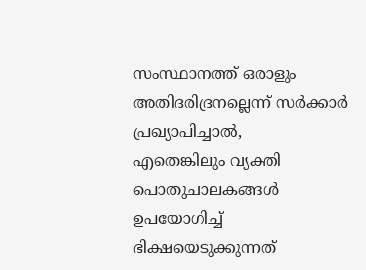സംസ്ഥാനത്ത് ഒരാളും അതിദരിദ്രനല്ലെന്ന് സർക്കാർ പ്രഖ്യാപിച്ചാൽ,
എതെങ്കിലും വ്യക്തി പൊതുചാലകങ്ങൾ ഉപയോഗിച്ച് ഭിക്ഷയെടുക്കുന്നത്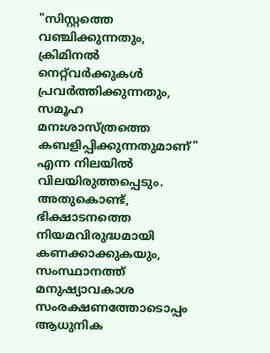"സിസ്റ്റത്തെ വഞ്ചിക്കുന്നതും, ക്രിമിനൽ നെറ്റ്‌വർക്കുകൾ പ്രവർത്തിക്കുന്നതും, സമൂഹ മനഃശാസ്ത്രത്തെ കബളിപ്പിക്കുന്നതുമാണ്" എന്ന നിലയിൽ വിലയിരുത്തപ്പെടും.
അതുകൊണ്ട്, ഭിക്ഷാടനത്തെ നിയമവിരുദ്ധമായി കണക്കാക്കുകയും,
സംസ്ഥാനത്ത് മനുഷ്യാവകാശ സംരക്ഷണത്തോടൊപ്പം ആധുനിക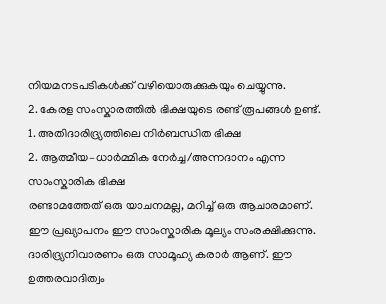നിയമനടപടികൾക്ക് വഴിയൊരുക്കുകയും ചെയ്യുന്നു.
2. കേരള സംസ്കാരത്തിൽ ഭിക്ഷയുടെ രണ്ട് രൂപങ്ങൾ ഉണ്ട്.
1. അതിദാരിദ്ര്യത്തിലെ നിർബന്ധിത ഭിക്ഷ
2. ആത്മീയ–ധാർമ്മിക നേർച്ച/അന്നദാനം എന്ന സാംസ്കാരിക ഭിക്ഷ
രണ്ടാമത്തേത് ഒരു യാചനമല്ല, മറിച്ച് ഒരു ആചാരമാണ്. ഈ പ്രഖ്യാപനം ഈ സാംസ്കാരിക മൂല്യം സംരക്ഷിക്കുന്നു.
ദാരിദ്ര്യനിവാരണം ഒരു സാമൂഹ്യ കരാർ ആണ്. ഈ ഉത്തരവാദിത്വം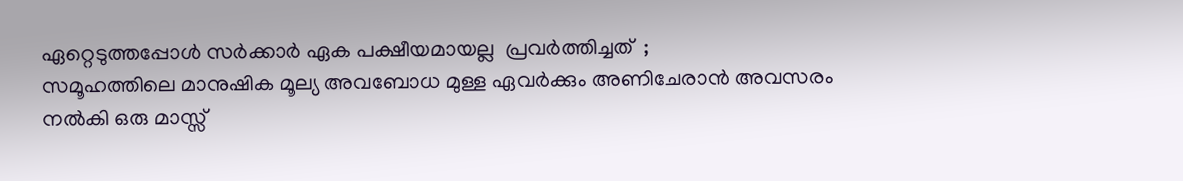ഏറ്റെടുത്തപ്പോൾ സർക്കാർ ഏക പക്ഷീയമായല്ല  പ്രവർത്തിച്ചത്  ;
സമൂഹത്തിലെ മാനുഷിക മൂല്യ അവബോധ മുള്ള ഏവർക്കും അണിചേരാൻ അവസരം നൽകി ഒരു മാസ്സ്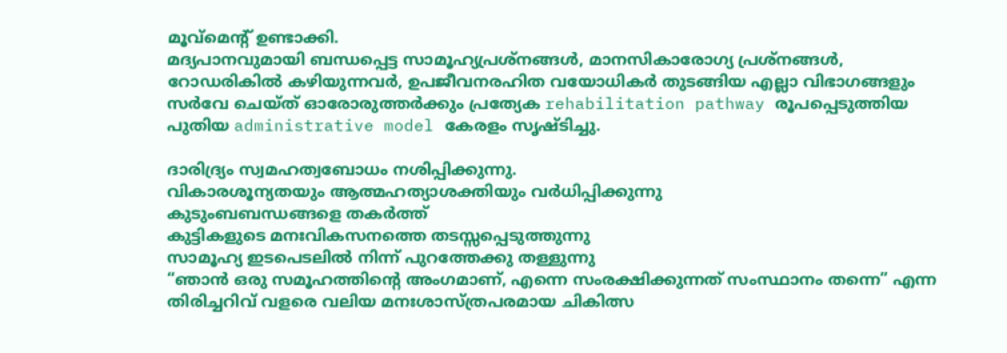മൂവ്മെന്റ് ഉണ്ടാക്കി.
മദ്യപാനവുമായി ബന്ധപ്പെട്ട സാമൂഹ്യപ്രശ്നങ്ങൾ, മാനസികാരോഗ്യ പ്രശ്നങ്ങൾ, റോഡരികിൽ കഴിയുന്നവർ, ഉപജീവനരഹിത വയോധികർ തുടങ്ങിയ എല്ലാ വിഭാഗങ്ങളും സർവേ ചെയ്ത് ഓരോരുത്തർക്കും പ്രത്യേക rehabilitation pathway രൂപപ്പെടുത്തിയ പുതിയ administrative model കേരളം സൃഷ്ടിച്ചു.

ദാരിദ്ര്യം സ്വമഹത്വബോധം നശിപ്പിക്കുന്നു.
വികാരശൂന്യതയും ആത്മഹത്യാശക്തിയും വർധിപ്പിക്കുന്നു
കുടുംബബന്ധങ്ങളെ തകർത്ത്
കുട്ടികളുടെ മനഃവികസനത്തെ തടസ്സപ്പെടുത്തുന്നു
സാമൂഹ്യ ഇടപെടലിൽ നിന്ന് പുറത്തേക്കു തള്ളുന്നു
“ഞാൻ ഒരു സമൂഹത്തിന്റെ അംഗമാണ്, എന്നെ സംരക്ഷിക്കുന്നത് സംസ്ഥാനം തന്നെ” എന്ന തിരിച്ചറിവ് വളരെ വലിയ മനഃശാസ്ത്രപരമായ ചികിത്സ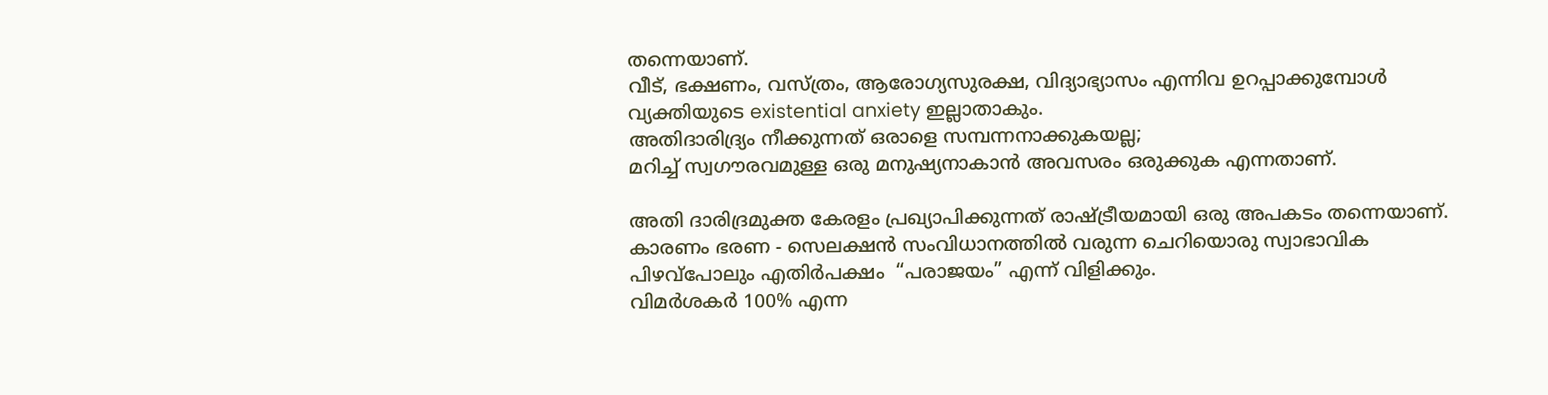തന്നെയാണ്.
വീട്, ഭക്ഷണം, വസ്ത്രം, ആരോഗ്യസുരക്ഷ, വിദ്യാഭ്യാസം എന്നിവ ഉറപ്പാക്കുമ്പോൾ വ്യക്തിയുടെ existential anxiety ഇല്ലാതാകും.
അതിദാരിദ്ര്യം നീക്കുന്നത് ഒരാളെ സമ്പന്നനാക്കുകയല്ല;
മറിച്ച് സ്വഗൗരവമുള്ള ഒരു മനുഷ്യനാകാൻ അവസരം ഒരുക്കുക എന്നതാണ്.

അതി ദാരിദ്രമുക്ത കേരളം പ്രഖ്യാപിക്കുന്നത് രാഷ്ട്രീയമായി ഒരു അപകടം തന്നെയാണ്.
കാരണം ഭരണ - സെലക്ഷൻ സംവിധാനത്തിൽ വരുന്ന ചെറിയൊരു സ്വാഭാവിക പിഴവ്പോലും എതിർപക്ഷം  “പരാജയം” എന്ന് വിളിക്കും.
വിമർശകർ 100% എന്ന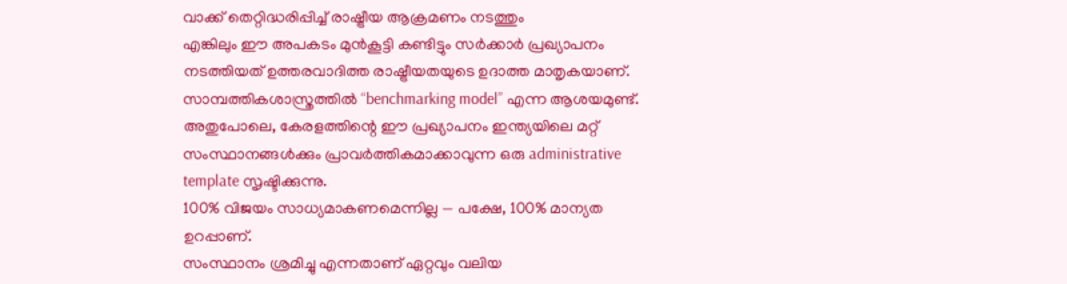വാക്ക് തെറ്റിദ്ധരിപ്പിച്ച് രാഷ്ട്രീയ ആക്രമണം നടത്തും
എങ്കിലും ഈ അപകടം മുൻകൂട്ടി കണ്ടിട്ടും സർക്കാർ പ്രഖ്യാപനം നടത്തിയത് ഉത്തരവാദിത്ത രാഷ്ട്രീയതയുടെ ഉദാത്ത മാതൃകയാണ്.
സാമ്പത്തികശാസ്ത്രത്തിൽ “benchmarking model” എന്ന ആശയമുണ്ട്. അതുപോലെ, കേരളത്തിന്റെ ഈ പ്രഖ്യാപനം ഇന്ത്യയിലെ മറ്റ് സംസ്ഥാനങ്ങൾക്കും പ്രാവർത്തികമാക്കാവുന്ന ഒരു administrative template സൃഷ്ടിക്കുന്നു.
100% വിജയം സാധ്യമാകണമെന്നില്ല — പക്ഷേ, 100% മാന്യത ഉറപ്പാണ്.
സംസ്ഥാനം ശ്രമിച്ചു എന്നതാണ് ഏറ്റവും വലിയ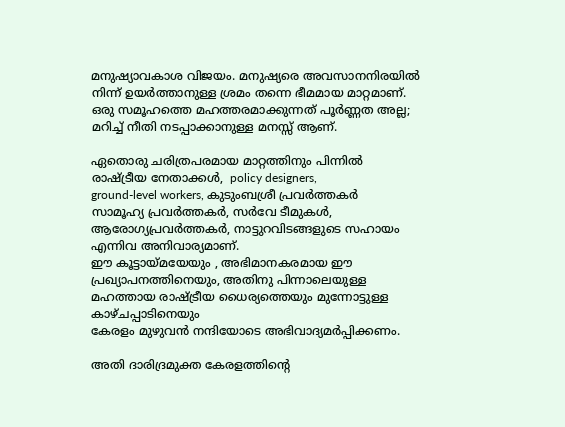മനുഷ്യാവകാശ വിജയം. മനുഷ്യരെ അവസാനനിരയിൽ നിന്ന് ഉയർത്താനുള്ള ശ്രമം തന്നെ ഭീമമായ മാറ്റമാണ്.
ഒരു സമൂഹത്തെ മഹത്തരമാക്കുന്നത് പൂർണ്ണത അല്ല; മറിച്ച് നീതി നടപ്പാക്കാനുള്ള മനസ്സ് ആണ്.

ഏതൊരു ചരിത്രപരമായ മാറ്റത്തിനും പിന്നിൽ
രാഷ്ട്രീയ നേതാക്കൾ,  policy designers,
ground-level workers, കുടുംബശ്രീ പ്രവർത്തകർ
സാമൂഹ്യ പ്രവർത്തകർ, സർവേ ടീമുകൾ,
ആരോഗ്യപ്രവർത്തകർ, നാട്ടുറവിടങ്ങളുടെ സഹായം എന്നിവ അനിവാര്യമാണ്.
ഈ കൂട്ടായ്മയേയും , അഭിമാനകരമായ ഈ പ്രഖ്യാപനത്തിനെയും, അതിനു പിന്നാലെയുള്ള
മഹത്തായ രാഷ്ട്രീയ ധൈര്യത്തെയും മുന്നോട്ടുള്ള കാഴ്ചപ്പാടിനെയും
കേരളം മുഴുവൻ നന്ദിയോടെ അഭിവാദ്യമർപ്പിക്കണം.

അതി ദാരിദ്രമുക്ത കേരളത്തിന്റെ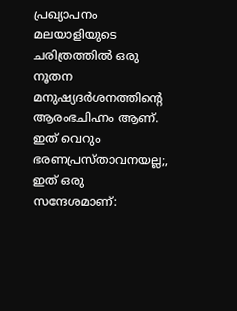പ്രഖ്യാപനം മലയാളിയുടെ ചരിത്രത്തിൽ ഒരു നൂതന മനുഷ്യദർശനത്തിന്റെ ആരംഭചിഹ്നം ആണ്.
ഇത് വെറും ഭരണപ്രസ്താവനയല്ല;, ഇത് ഒരു സന്ദേശമാണ്: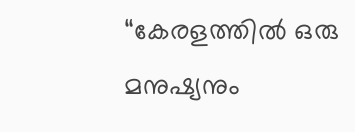“കേരളത്തിൽ ഒരു മനുഷ്യനും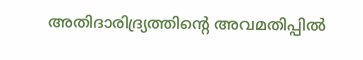അതിദാരിദ്ര്യത്തിന്റെ അവമതിപ്പിൽ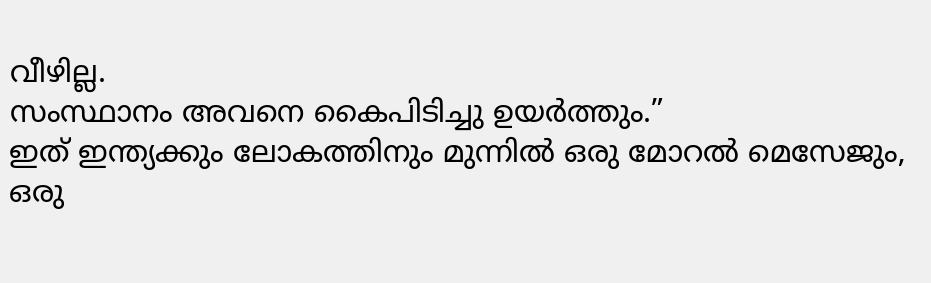വീഴില്ല.
സംസ്ഥാനം അവനെ കൈപിടിച്ചു ഉയർത്തും.”
ഇത് ഇന്ത്യക്കും ലോകത്തിനും മുന്നിൽ ഒരു മോറൽ മെസേജും,
ഒരു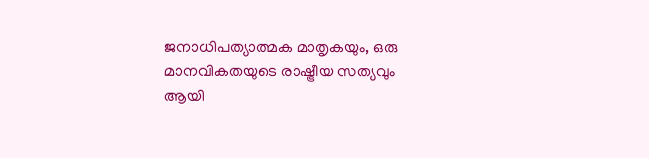ജനാധിപത്യാത്മക മാതൃകയും, ഒരു മാനവികതയുടെ രാഷ്ട്രീയ സത്യവും ആയി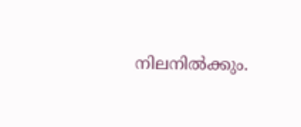നിലനിൽക്കും.